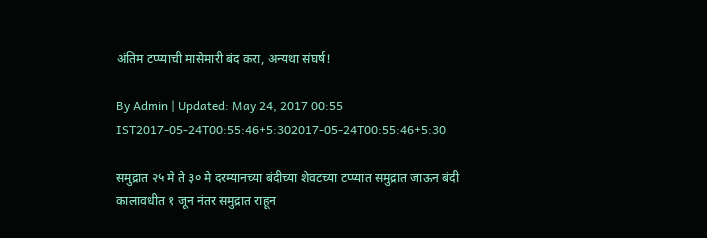अंतिम टप्प्याची मासेमारी बंद करा, अन्यथा संघर्ष!

By Admin | Updated: May 24, 2017 00:55 IST2017-05-24T00:55:46+5:302017-05-24T00:55:46+5:30

समुद्रात २५ मे ते ३० मे दरम्यानच्या बंदीच्या शेवटच्या टप्प्यात समुद्रात जाऊन बंदी कालावधीत १ जून नंतर समुद्रात राहून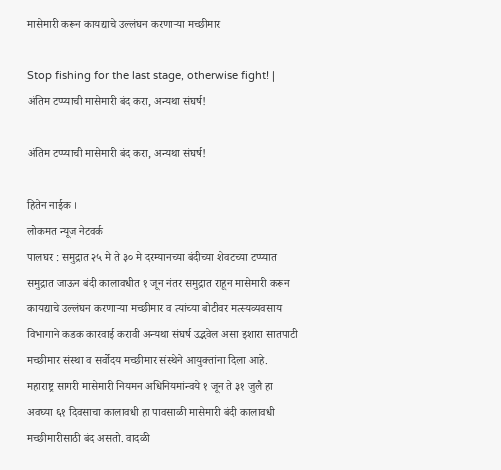मासेमारी करून कायद्याचे उल्लंघन करणाऱ्या मच्छीमार

Stop fishing for the last stage, otherwise fight! | अंतिम टप्प्याची मासेमारी बंद करा, अन्यथा संघर्ष!

अंतिम टप्प्याची मासेमारी बंद करा, अन्यथा संघर्ष!

हितेन नाईक ।
लोकमत न्यूज नेटवर्क
पालघर : समुद्रात २५ मे ते ३० मे दरम्यानच्या बंदीच्या शेवटच्या टप्प्यात समुद्रात जाऊन बंदी कालावधीत १ जून नंतर समुद्रात राहून मासेमारी करून कायद्याचे उल्लंघन करणाऱ्या मच्छीमार व त्यांच्या बोटीवर मत्स्यव्यवसाय विभागाने कडक कारवाई करावी अन्यथा संघर्ष उद्भवेल असा इशारा सातपाटी मच्छीमार संस्था व सर्वोदय मच्छीमार संस्थेने आयुक्तांना दिला आहे.
महाराष्ट्र सागरी मासेमारी नियमन अधिनियमांन्वये १ जून ते ३१ जुलै हा अवघ्या ६१ दिवसाचा कालावधी हा पावसाळी मासेमारी बंदी कालावधी मच्छीमारीसाठी बंद असतो. वादळी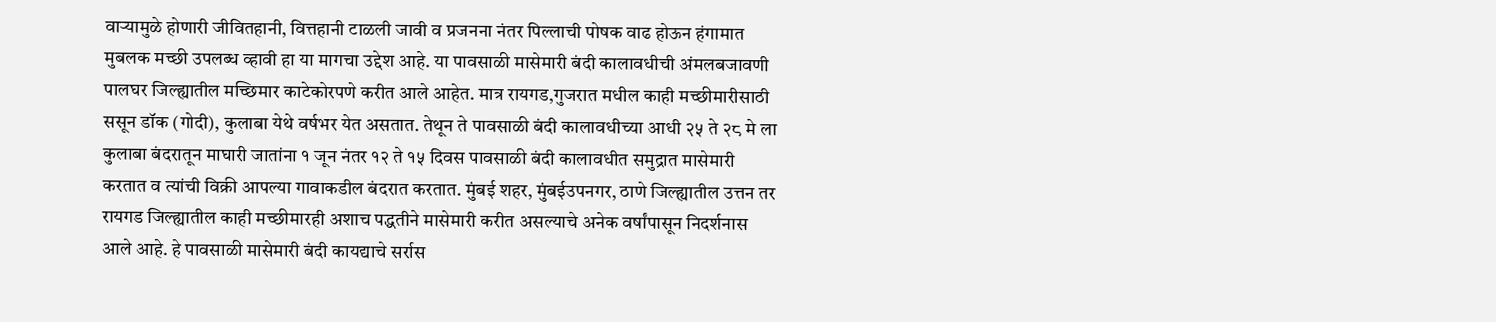वाऱ्यामुळे होणारी जीवितहानी, वित्तहानी टाळली जावी व प्रजनना नंतर पिल्लाची पोषक वाढ होऊन हंगामात मुबलक मच्छी उपलब्ध व्हावी हा या मागचा उद्देश आहे. या पावसाळी मासेमारी बंदी कालावधीची अंमलबजावणी पालघर जिल्ह्यातील मच्छिमार काटेकोरपणे करीत आले आहेत. मात्र रायगड,गुजरात मधील काही मच्छीमारीसाठी ससून डॉक (गोदी), कुलाबा येथे वर्षभर येत असतात. तेथून ते पावसाळी बंदी कालावधीच्या आधी २५ ते २८ मे ला कुलाबा बंदरातून माघारी जातांना १ जून नंतर १२ ते १५ दिवस पावसाळी बंदी कालावधीत समुद्रात मासेमारी करतात व त्यांची विक्री आपल्या गावाकडील बंदरात करतात. मुंबई शहर, मुंबईउपनगर, ठाणे जिल्ह्यातील उत्तन तर रायगड जिल्ह्यातील काही मच्छीमारही अशाच पद्धतीने मासेमारी करीत असल्याचे अनेक वर्षांपासून निदर्शनास आले आहे. हे पावसाळी मासेमारी बंदी कायद्याचे सर्रास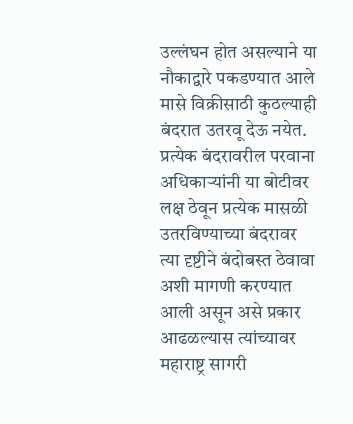उल्लंघन होत असल्याने या नौकाद्वारे पकडण्यात आले मासे विक्रीसाठी कुठल्याही बंदरात उतरवू देऊ नयेत. प्रत्येक बंदरावरील परवाना अधिकाऱ्यांनी या बोटीवर लक्ष ठेवून प्रत्येक मासळी उतरविण्याच्या बंदरावर त्या दृष्टीने बंदोबस्त ठेवावा अशी मागणी करण्यात आली असून असे प्रकार आढळल्यास त्यांच्यावर महाराष्ट्र सागरी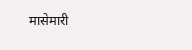मासेमारी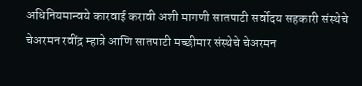अधिनियमान्वये कारवाई करावी अशी मागणी सातपाटी सर्वोदय सहकारी संस्थेचे चेअरमन रवींद्र म्हात्रे आणि सातपाटी मच्छीमार संस्थेचे चेअरमन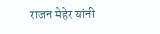राजन मेहेर यांनी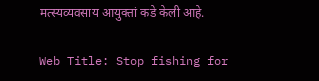मत्स्यव्यवसाय आयुक्तां कडे केली आहे.

Web Title: Stop fishing for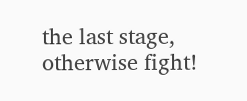the last stage, otherwise fight!